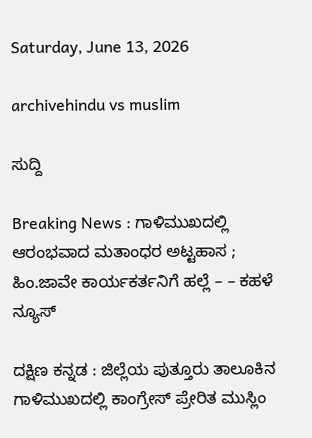Saturday, June 13, 2026

archivehindu vs muslim

ಸುದ್ದಿ

Breaking News : ಗಾಳಿಮುಖದಲ್ಲಿ ಆರಂಭವಾದ ಮತಾಂಧರ ಅಟ್ಟಹಾಸ ; ಹಿಂ.ಜಾವೇ ಕಾರ್ಯಕರ್ತನಿಗೆ ಹಲ್ಲೆ – – ಕಹಳೆ ನ್ಯೂಸ್

ದಕ್ಷಿಣ ಕನ್ನಡ : ಜಿಲ್ಲೆಯ ಪುತ್ತೂರು ತಾಲೂಕಿನ ಗಾಳಿಮುಖದಲ್ಲಿ ಕಾಂಗ್ರೇಸ್ ಪ್ರೇರಿತ ಮುಸ್ಲಿಂ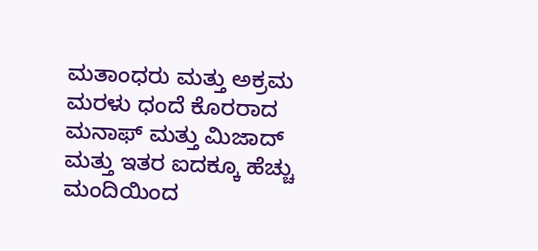ಮತಾಂಧರು ಮತ್ತು ಅಕ್ರಮ ಮರಳು ಧಂದೆ ಕೊರರಾದ ಮನಾಫ್ ಮತ್ತು ಮಿಜಾದ್ ಮತ್ತು ಇತರ ಐದಕ್ಕೂ ಹೆಚ್ಚು ಮಂದಿಯಿಂದ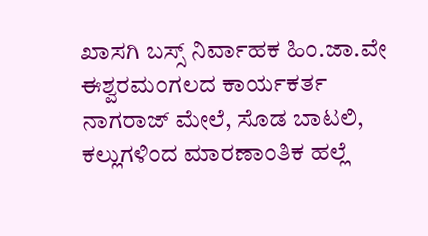ಖಾಸಗಿ ಬಸ್ಸ್ ನಿರ್ವಾಹಕ ಹಿಂ.ಜಾ.ವೇ ಈಶ್ವರಮಂಗಲದ ಕಾರ್ಯಕರ್ತ ನಾಗರಾಜ್ ಮೇಲೆ, ಸೊಡ ಬಾಟಲಿ, ಕಲ್ಲುಗಳಿಂದ ಮಾರಣಾಂತಿಕ ಹಲ್ಲೆ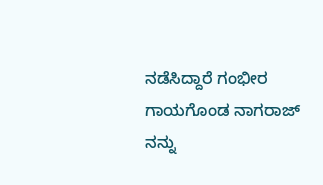ನಡೆಸಿದ್ದಾರೆ ಗಂಭೀರ ಗಾಯಗೊಂಡ ನಾಗರಾಜ್ ನನ್ನು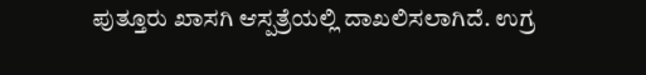ಪುತ್ತೂರು ಖಾಸಗಿ ಆಸ್ಪತ್ರೆಯಲ್ಲಿ ದಾಖಲಿಸಲಾಗಿದೆ. ಉಗ್ರ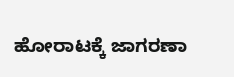ಹೋರಾಟಕ್ಕೆ ಜಾಗರಣಾ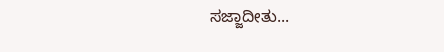ಸಜ್ಜಾದೀತು...